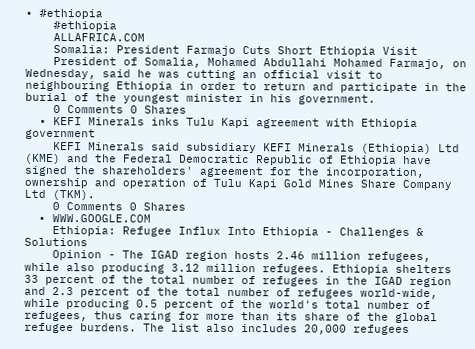• #ethiopia
    #ethiopia
    ALLAFRICA.COM
    Somalia: President Farmajo Cuts Short Ethiopia Visit
    President of Somalia, Mohamed Abdullahi Mohamed Farmajo, on Wednesday, said he was cutting an official visit to neighbouring Ethiopia in order to return and participate in the burial of the youngest minister in his government.
    0 Comments 0 Shares
  • KEFI Minerals inks Tulu Kapi agreement with Ethiopia government
    KEFI Minerals said subsidiary KEFI Minerals (Ethiopia) Ltd (KME) and the Federal Democratic Republic of Ethiopia have signed the shareholders' agreement for the incorporation, ownership and operation of Tulu Kapi Gold Mines Share Company Ltd (TKM).
    0 Comments 0 Shares
  • WWW.GOOGLE.COM
    Ethiopia: Refugee Influx Into Ethiopia - Challenges & Solutions
    Opinion - The IGAD region hosts 2.46 million refugees, while also producing 3.12 million refugees. Ethiopia shelters 33 percent of the total number of refugees in the IGAD region and 2.3 percent of the total number of refugees world-wide, while producing 0.5 percent of the world's total number of refugees, thus caring for more than its share of the global refugee burdens. The list also includes 20,000 refugees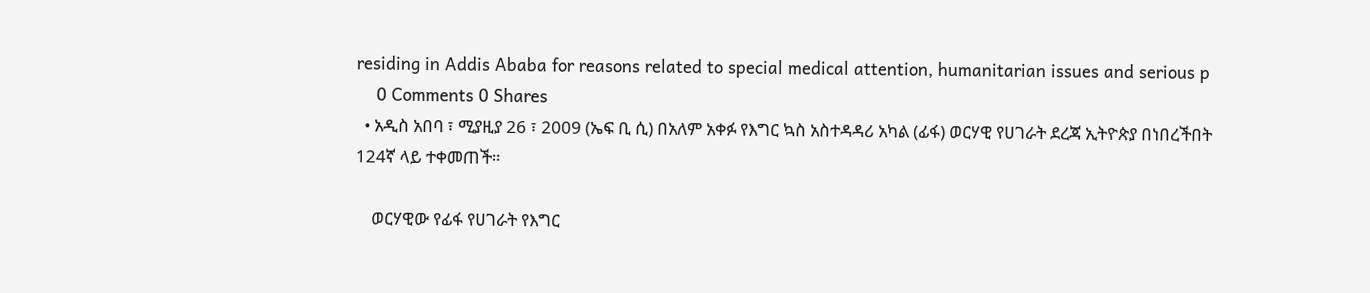residing in Addis Ababa for reasons related to special medical attention, humanitarian issues and serious p
    0 Comments 0 Shares
  • አዲስ አበባ ፣ ሚያዚያ 26 ፣ 2009 (ኤፍ ቢ ሲ) በአለም አቀፉ የእግር ኳስ አስተዳዳሪ አካል (ፊፋ) ወርሃዊ የሀገራት ደረጃ ኢትዮጵያ በነበረችበት 124ኛ ላይ ተቀመጠች።

    ወርሃዊው የፊፋ የሀገራት የእግር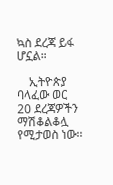ኳስ ደረጃ ይፋ ሆኗል።

    ኢትዮጵያ ባላፈው ወር 20 ደረጃዎችን ማሽቆልቆሏ የሚታወስ ነው፡፡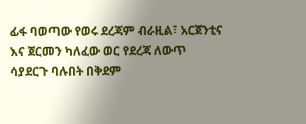ፊፋ ባወጣው የወሩ ደረጃም ብራዚል፣ አርጀንቲና እና ጀርመን ካለፈው ወር የደረጃ ለውጥ ሳያደርጉ ባሉበት በቅደም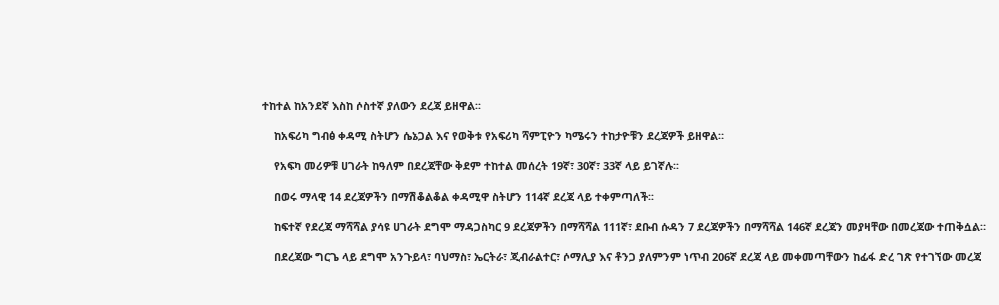ተከተል ከአንደኛ እስከ ሶስተኛ ያለውን ደረጃ ይዘዋል፡፡

    ከአፍሪካ ግብፅ ቀዳሚ ስትሆን ሴኔጋል እና የወቅቱ የአፍሪካ ሻምፒዮን ካሜሩን ተከታዮቹን ደረጃዎች ይዘዋል።

    የአፍካ መሪዎቹ ሀገራት ከዓለም በደረጃቸው ቅደም ተከተል መሰረት 19ኛ፣ 30ኛ፣ 33ኛ ላይ ይገኛሉ፡፡

    በወሩ ማላዊ 14 ደረጃዎችን በማሽቆልቆል ቀዳሚዋ ስትሆን 114ኛ ደረጃ ላይ ተቀምጣለች፡፡

    ከፍተኛ የደረጃ ማሻሻል ያሳዩ ሀገራት ደግሞ ማዳጋስካር 9 ደረጃዎችን በማሻሻል 111ኛ፣ ደቡብ ሱዳን 7 ደረጃዎችን በማሻሻል 146ኛ ደረጃን መያዛቸው በመረጃው ተጠቅሷል።

    በደረጃው ግርጌ ላይ ደግሞ አንጉይላ፣ ባህማስ፣ ኤርትራ፣ ጂብራልተር፣ ሶማሊያ እና ቶንጋ ያለምንም ነጥብ 206ኛ ደረጃ ላይ መቀመጣቸውን ከፊፋ ድረ ገጽ የተገኘው መረጃ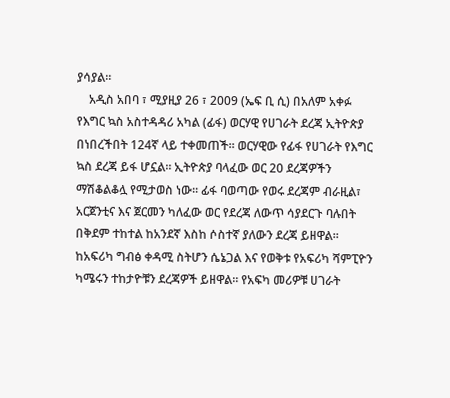ያሳያል።
    አዲስ አበባ ፣ ሚያዚያ 26 ፣ 2009 (ኤፍ ቢ ሲ) በአለም አቀፉ የእግር ኳስ አስተዳዳሪ አካል (ፊፋ) ወርሃዊ የሀገራት ደረጃ ኢትዮጵያ በነበረችበት 124ኛ ላይ ተቀመጠች። ወርሃዊው የፊፋ የሀገራት የእግር ኳስ ደረጃ ይፋ ሆኗል። ኢትዮጵያ ባላፈው ወር 20 ደረጃዎችን ማሽቆልቆሏ የሚታወስ ነው፡፡ ፊፋ ባወጣው የወሩ ደረጃም ብራዚል፣ አርጀንቲና እና ጀርመን ካለፈው ወር የደረጃ ለውጥ ሳያደርጉ ባሉበት በቅደም ተከተል ከአንደኛ እስከ ሶስተኛ ያለውን ደረጃ ይዘዋል፡፡ ከአፍሪካ ግብፅ ቀዳሚ ስትሆን ሴኔጋል እና የወቅቱ የአፍሪካ ሻምፒዮን ካሜሩን ተከታዮቹን ደረጃዎች ይዘዋል። የአፍካ መሪዎቹ ሀገራት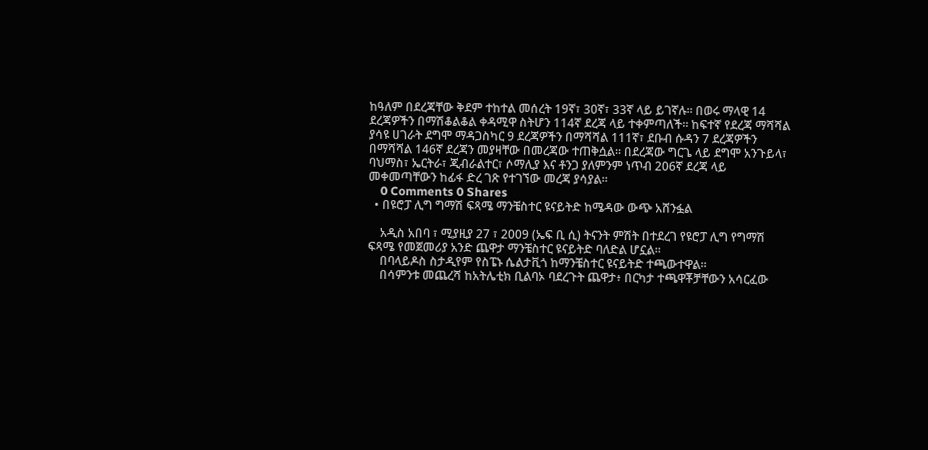ከዓለም በደረጃቸው ቅደም ተከተል መሰረት 19ኛ፣ 30ኛ፣ 33ኛ ላይ ይገኛሉ፡፡ በወሩ ማላዊ 14 ደረጃዎችን በማሽቆልቆል ቀዳሚዋ ስትሆን 114ኛ ደረጃ ላይ ተቀምጣለች፡፡ ከፍተኛ የደረጃ ማሻሻል ያሳዩ ሀገራት ደግሞ ማዳጋስካር 9 ደረጃዎችን በማሻሻል 111ኛ፣ ደቡብ ሱዳን 7 ደረጃዎችን በማሻሻል 146ኛ ደረጃን መያዛቸው በመረጃው ተጠቅሷል። በደረጃው ግርጌ ላይ ደግሞ አንጉይላ፣ ባህማስ፣ ኤርትራ፣ ጂብራልተር፣ ሶማሊያ እና ቶንጋ ያለምንም ነጥብ 206ኛ ደረጃ ላይ መቀመጣቸውን ከፊፋ ድረ ገጽ የተገኘው መረጃ ያሳያል።
    0 Comments 0 Shares
  • በዩሮፓ ሊግ ግማሽ ፍጻሜ ማንቼስተር ዩናይትድ ከሜዳው ውጭ አሸንፏል

    አዲስ አበባ ፣ ሚያዚያ 27 ፣ 2009 (ኤፍ ቢ ሲ) ትናንት ምሽት በተደረገ የዩሮፓ ሊግ የግማሽ ፍጻሜ የመጀመሪያ አንድ ጨዋታ ማንቼስተር ዩናይትድ ባለድል ሆኗል።
    በባላይዶስ ስታዲየም የስፔኑ ሴልታቪጎ ከማንቼስተር ዩናይትድ ተጫውተዋል።
    በሳምንቱ መጨረሻ ከአትሌቲክ ቢልባኦ ባደረጉት ጨዋታ፥ በርካታ ተጫዋቾቻቸውን አሳርፈው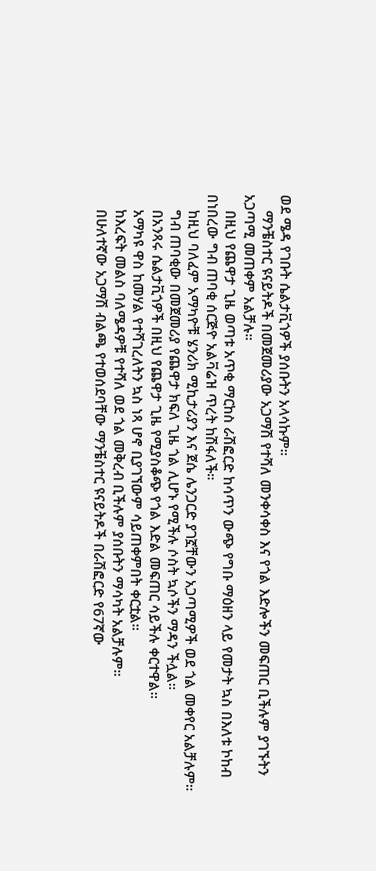ወደ ሜዳ የገቡት ሴልታቪጎዎች ያሰቡትን አላሳኩም።
    ማንቼስተር ዩናይትዶች በመጀመሪያው አጋማሽ የተሻለ መንቀሳቀስ እና የጎል እድሎችን መፍጠር ቢችሉም ያገኙትን አጋጣሚ መጠቀም አልቻሉ።
    በዚህ የጨዋታ ጊዜ ወጣቱ አጥቂ ማርከስ ራሽፎርድ ከሳጥን ውጭ የግቡ ማዕዘን ላይ የመታት ኳስ በእለቱ ኮከብ በነበረው ግብ ጠባቂ ሰርጅዮ አልቫሬዝ ጥረት ከሽፋለች።
    ከዚህ ባለፈም አማካዮቹ ሄንሪክ ሚኪታሪያን እና ጀሴ ሌንጋርድ ያገኟቸውን አጋጣሚዎች ወደ ጎል መቀየር አልቻሉም።
    ግብ ጠባቂው በመጀመሪያ የጨዋታ ክፍለ ጊዜ ጎል ሊሆኑ የሚችሉ ሶስት ኳሶችን ማዳን ችሏል።
    በአንጻሩ ሴልታቪጎዎች በዚህ የጨዋታ ጊዜ የሚያስቆጭ የጎል እድል መፍጠር ሳይችሉ ቀርተዋል።
    አማካዩ ዋስ ከመሃል የተሻገረለትን ኳስ ነጻ ሆኖ ቢያገኘውም ሳይጠቀምበት ቀርቷል።
    ከእረፍት መልስ ባለሜዳዎቹ የተሻለ ወደ ጎል መቅረብ ቢችሉም ያሰቡትን ማሳካት አልቻሉም።
    በሁለተኛው አጋማሽ ብልጫ የተወሰደባቸው ማንቼስተር ዩናይትዶች በራሽፎርድ የ67ኛው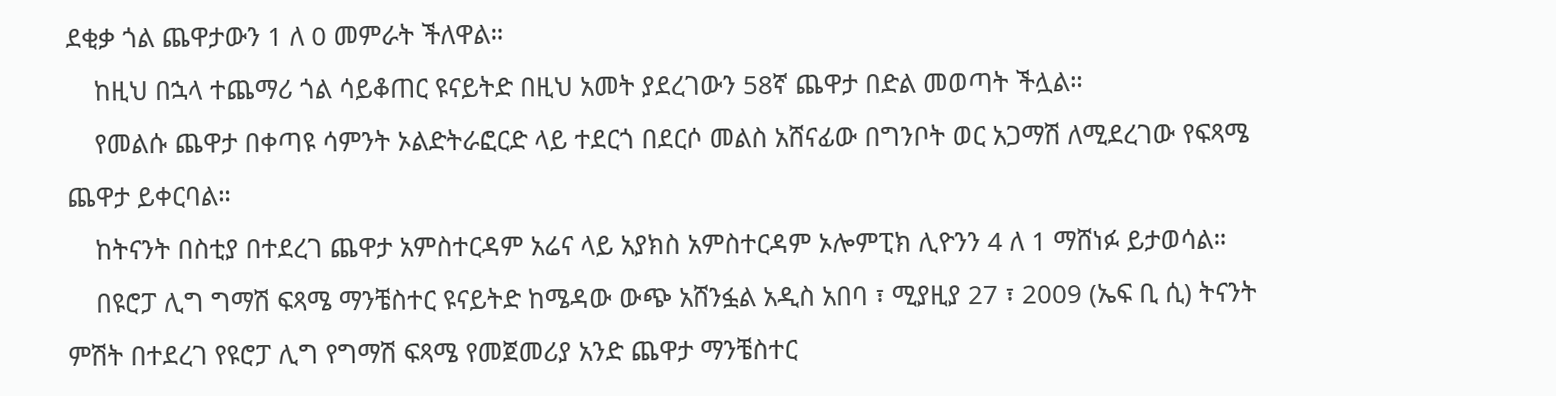ደቂቃ ጎል ጨዋታውን 1 ለ 0 መምራት ችለዋል።
    ከዚህ በኋላ ተጨማሪ ጎል ሳይቆጠር ዩናይትድ በዚህ አመት ያደረገውን 58ኛ ጨዋታ በድል መወጣት ችሏል።
    የመልሱ ጨዋታ በቀጣዩ ሳምንት ኦልድትራፎርድ ላይ ተደርጎ በደርሶ መልስ አሸናፊው በግንቦት ወር አጋማሽ ለሚደረገው የፍጻሜ ጨዋታ ይቀርባል።
    ከትናንት በስቲያ በተደረገ ጨዋታ አምስተርዳም አሬና ላይ አያክስ አምስተርዳም ኦሎምፒክ ሊዮንን 4 ለ 1 ማሸነፉ ይታወሳል።
    በዩሮፓ ሊግ ግማሽ ፍጻሜ ማንቼስተር ዩናይትድ ከሜዳው ውጭ አሸንፏል አዲስ አበባ ፣ ሚያዚያ 27 ፣ 2009 (ኤፍ ቢ ሲ) ትናንት ምሽት በተደረገ የዩሮፓ ሊግ የግማሽ ፍጻሜ የመጀመሪያ አንድ ጨዋታ ማንቼስተር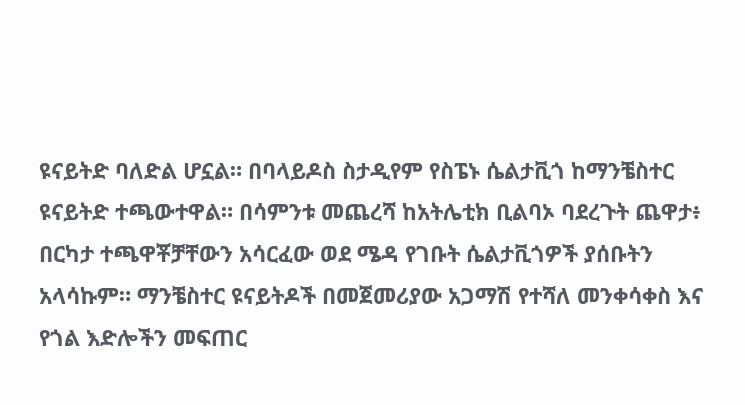ዩናይትድ ባለድል ሆኗል። በባላይዶስ ስታዲየም የስፔኑ ሴልታቪጎ ከማንቼስተር ዩናይትድ ተጫውተዋል። በሳምንቱ መጨረሻ ከአትሌቲክ ቢልባኦ ባደረጉት ጨዋታ፥ በርካታ ተጫዋቾቻቸውን አሳርፈው ወደ ሜዳ የገቡት ሴልታቪጎዎች ያሰቡትን አላሳኩም። ማንቼስተር ዩናይትዶች በመጀመሪያው አጋማሽ የተሻለ መንቀሳቀስ እና የጎል እድሎችን መፍጠር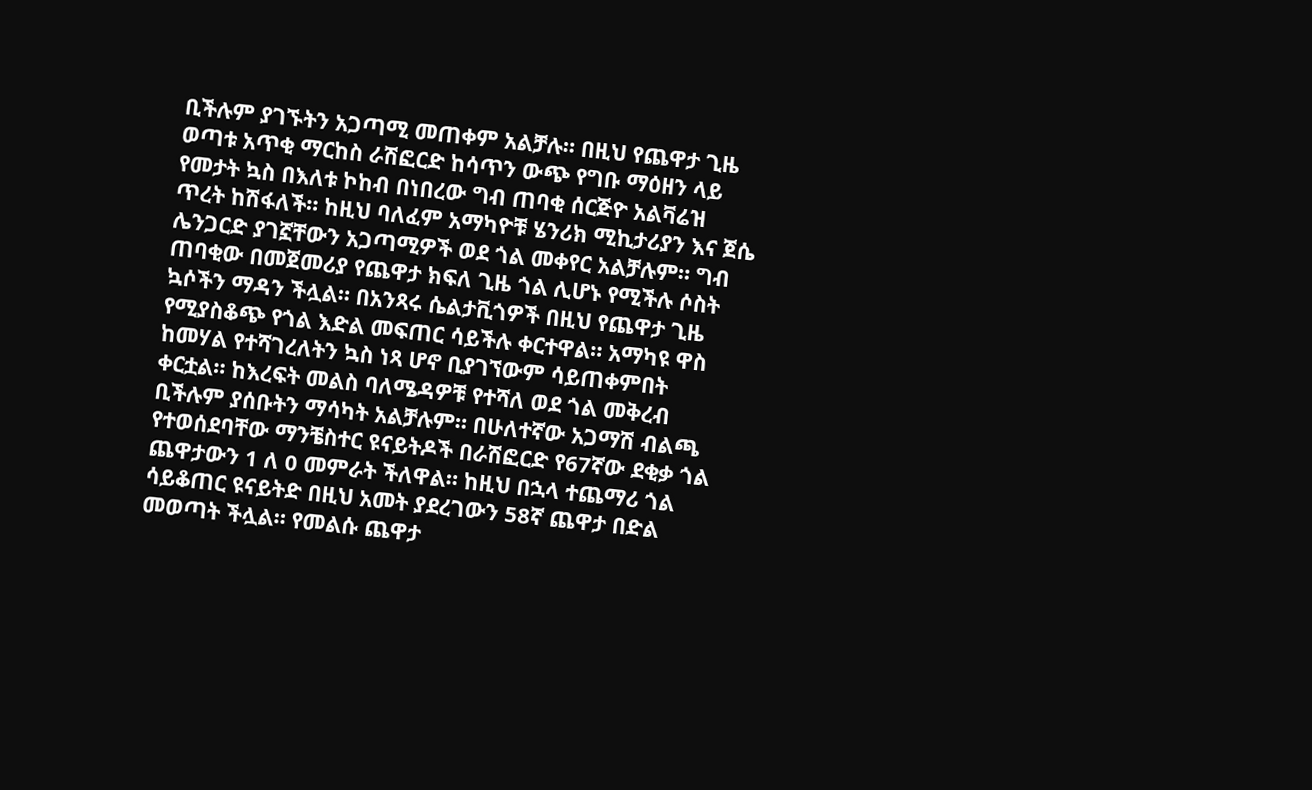ቢችሉም ያገኙትን አጋጣሚ መጠቀም አልቻሉ። በዚህ የጨዋታ ጊዜ ወጣቱ አጥቂ ማርከስ ራሽፎርድ ከሳጥን ውጭ የግቡ ማዕዘን ላይ የመታት ኳስ በእለቱ ኮከብ በነበረው ግብ ጠባቂ ሰርጅዮ አልቫሬዝ ጥረት ከሽፋለች። ከዚህ ባለፈም አማካዮቹ ሄንሪክ ሚኪታሪያን እና ጀሴ ሌንጋርድ ያገኟቸውን አጋጣሚዎች ወደ ጎል መቀየር አልቻሉም። ግብ ጠባቂው በመጀመሪያ የጨዋታ ክፍለ ጊዜ ጎል ሊሆኑ የሚችሉ ሶስት ኳሶችን ማዳን ችሏል። በአንጻሩ ሴልታቪጎዎች በዚህ የጨዋታ ጊዜ የሚያስቆጭ የጎል እድል መፍጠር ሳይችሉ ቀርተዋል። አማካዩ ዋስ ከመሃል የተሻገረለትን ኳስ ነጻ ሆኖ ቢያገኘውም ሳይጠቀምበት ቀርቷል። ከእረፍት መልስ ባለሜዳዎቹ የተሻለ ወደ ጎል መቅረብ ቢችሉም ያሰቡትን ማሳካት አልቻሉም። በሁለተኛው አጋማሽ ብልጫ የተወሰደባቸው ማንቼስተር ዩናይትዶች በራሽፎርድ የ67ኛው ደቂቃ ጎል ጨዋታውን 1 ለ 0 መምራት ችለዋል። ከዚህ በኋላ ተጨማሪ ጎል ሳይቆጠር ዩናይትድ በዚህ አመት ያደረገውን 58ኛ ጨዋታ በድል መወጣት ችሏል። የመልሱ ጨዋታ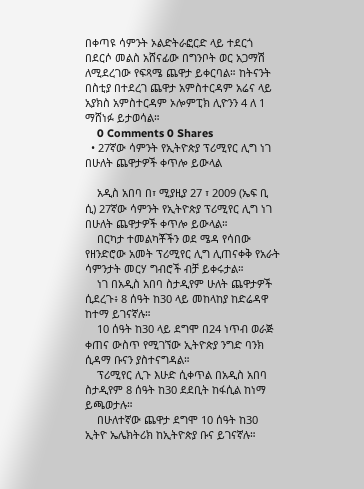በቀጣዩ ሳምንት ኦልድትራፎርድ ላይ ተደርጎ በደርሶ መልስ አሸናፊው በግንቦት ወር አጋማሽ ለሚደረገው የፍጻሜ ጨዋታ ይቀርባል። ከትናንት በስቲያ በተደረገ ጨዋታ አምስተርዳም አሬና ላይ አያክስ አምስተርዳም ኦሎምፒክ ሊዮንን 4 ለ 1 ማሸነፉ ይታወሳል።
    0 Comments 0 Shares
  • 27ኛው ሳምንት የኢትዮጵያ ፕሪሚየር ሊግ ነገ በሁለት ጨዋታዎች ቀጥሎ ይውላል

    አዲስ አበባ በ፣ ሚያዚያ 27 ፣ 2009 (ኤፍ ቢ ሲ) 27ኛው ሳምንት የኢትዮጵያ ፕሪሚየር ሊግ ነገ በሁለት ጨዋታዎች ቀጥሎ ይውላል።
    በርካታ ተመልካቾችን ወደ ሜዳ የሳበው የዘንድሮው አመት ፕሪሚየር ሊግ ሊጠናቀቅ የአራት ሳምንታት መርሃ ግብሮች ብቻ ይቀሩታል።
    ነገ በአዲስ አበባ ስታዲየም ሁለት ጨዋታዎች ሲደረጉ፥ 8 ሰዓት ከ30 ላይ መከላከያ ከድሬዳዋ ከተማ ይገናኛሉ።
    10 ሰዓት ከ30 ላይ ደግሞ በ24 ነጥብ ወራጅ ቀጠና ውስጥ የሚገኘው ኢትዮጵያ ንግድ ባንክ ሲዳማ ቡናን ያስተናግዳል።
    ፕሪሚየር ሊጉ እሁድ ሲቀጥል በአዲስ አበባ ስታዲየም 8 ሰዓት ከ30 ደደቢት ከፋሲል ከነማ ይጫወታሉ።
    በሁለተኛው ጨዋታ ደግሞ 10 ሰዓት ከ30 ኢትዮ ኤሌክትሪክ ከኢትዮጵያ ቡና ይገናኛሉ።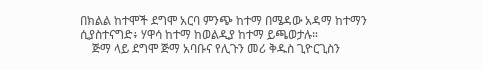በክልል ከተሞች ደግሞ አርባ ምንጭ ከተማ በሜዳው አዳማ ከተማን ሲያስተናግድ፥ ሃዋሳ ከተማ ከወልዲያ ከተማ ይጫወታሉ።
    ጅማ ላይ ደግሞ ጅማ አባቡና የሊጉን መሪ ቅዱስ ጊዮርጊስን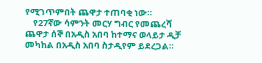የሚገጥምበት ጨዋታ ተጠባቂ ነው።
    የ27ኛው ሳምንት መርሃ ግብር የመጨረሻ ጨዋታ ሰኞ በአዲስ አበባ ከተማና ወላይታ ዲቻ መካከል በአዲስ አበባ ስታዲየም ይደረጋል።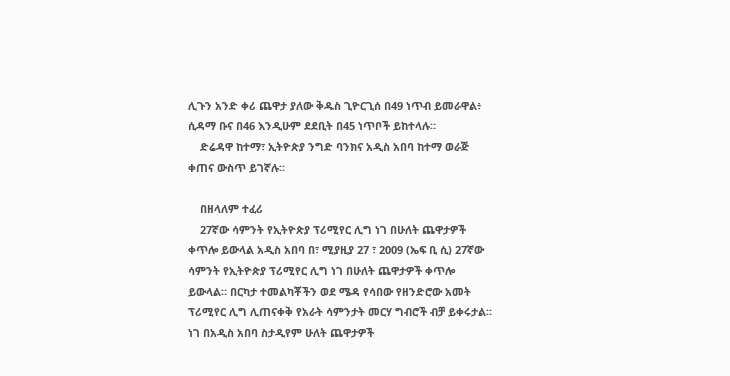ሊጉን አንድ ቀሪ ጨዋታ ያለው ቅዱስ ጊዮርጊሰ በ49 ነጥብ ይመራዋል፥ ሲዳማ ቡና በ46 እንዲሁም ደደቢት በ45 ነጥቦች ይከተላሉ።
    ድሬዳዋ ከተማ፣ ኢትዮጵያ ንግድ ባንክና አዲስ አበባ ከተማ ወራጅ ቀጠና ውስጥ ይገኛሉ።

    በዘላለም ተፈሪ
    27ኛው ሳምንት የኢትዮጵያ ፕሪሚየር ሊግ ነገ በሁለት ጨዋታዎች ቀጥሎ ይውላል አዲስ አበባ በ፣ ሚያዚያ 27 ፣ 2009 (ኤፍ ቢ ሲ) 27ኛው ሳምንት የኢትዮጵያ ፕሪሚየር ሊግ ነገ በሁለት ጨዋታዎች ቀጥሎ ይውላል። በርካታ ተመልካቾችን ወደ ሜዳ የሳበው የዘንድሮው አመት ፕሪሚየር ሊግ ሊጠናቀቅ የአራት ሳምንታት መርሃ ግብሮች ብቻ ይቀሩታል። ነገ በአዲስ አበባ ስታዲየም ሁለት ጨዋታዎች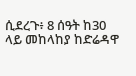ሲደረጉ፥ 8 ሰዓት ከ30 ላይ መከላከያ ከድሬዳዋ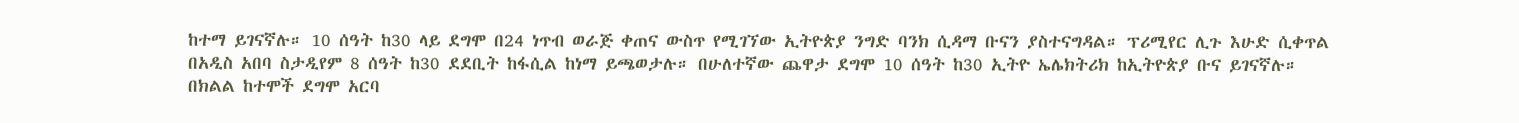ከተማ ይገናኛሉ። 10 ሰዓት ከ30 ላይ ደግሞ በ24 ነጥብ ወራጅ ቀጠና ውስጥ የሚገኘው ኢትዮጵያ ንግድ ባንክ ሲዳማ ቡናን ያስተናግዳል። ፕሪሚየር ሊጉ እሁድ ሲቀጥል በአዲስ አበባ ስታዲየም 8 ሰዓት ከ30 ደደቢት ከፋሲል ከነማ ይጫወታሉ። በሁለተኛው ጨዋታ ደግሞ 10 ሰዓት ከ30 ኢትዮ ኤሌክትሪክ ከኢትዮጵያ ቡና ይገናኛሉ። በክልል ከተሞች ደግሞ አርባ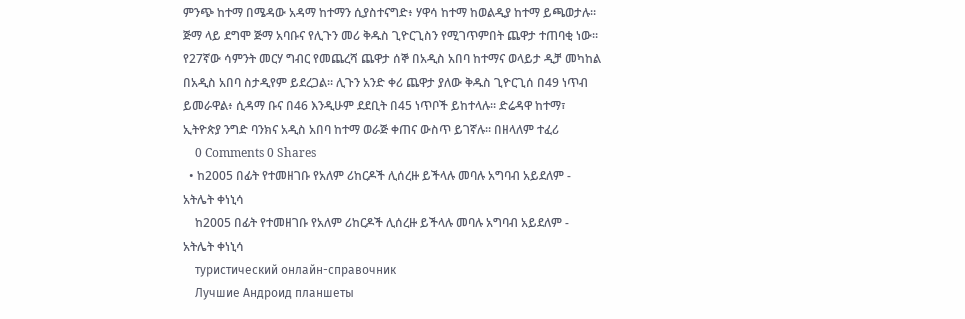ምንጭ ከተማ በሜዳው አዳማ ከተማን ሲያስተናግድ፥ ሃዋሳ ከተማ ከወልዲያ ከተማ ይጫወታሉ። ጅማ ላይ ደግሞ ጅማ አባቡና የሊጉን መሪ ቅዱስ ጊዮርጊስን የሚገጥምበት ጨዋታ ተጠባቂ ነው። የ27ኛው ሳምንት መርሃ ግብር የመጨረሻ ጨዋታ ሰኞ በአዲስ አበባ ከተማና ወላይታ ዲቻ መካከል በአዲስ አበባ ስታዲየም ይደረጋል። ሊጉን አንድ ቀሪ ጨዋታ ያለው ቅዱስ ጊዮርጊሰ በ49 ነጥብ ይመራዋል፥ ሲዳማ ቡና በ46 እንዲሁም ደደቢት በ45 ነጥቦች ይከተላሉ። ድሬዳዋ ከተማ፣ ኢትዮጵያ ንግድ ባንክና አዲስ አበባ ከተማ ወራጅ ቀጠና ውስጥ ይገኛሉ። በዘላለም ተፈሪ
    0 Comments 0 Shares
  • ከ2005 በፊት የተመዘገቡ የአለም ሪከርዶች ሊሰረዙ ይችላሉ መባሉ አግባብ አይደለም - አትሌት ቀነኒሳ
    ከ2005 በፊት የተመዘገቡ የአለም ሪከርዶች ሊሰረዙ ይችላሉ መባሉ አግባብ አይደለም - አትሌት ቀነኒሳ
    туристический онлайн-справочник
    Лучшие Андроид планшеты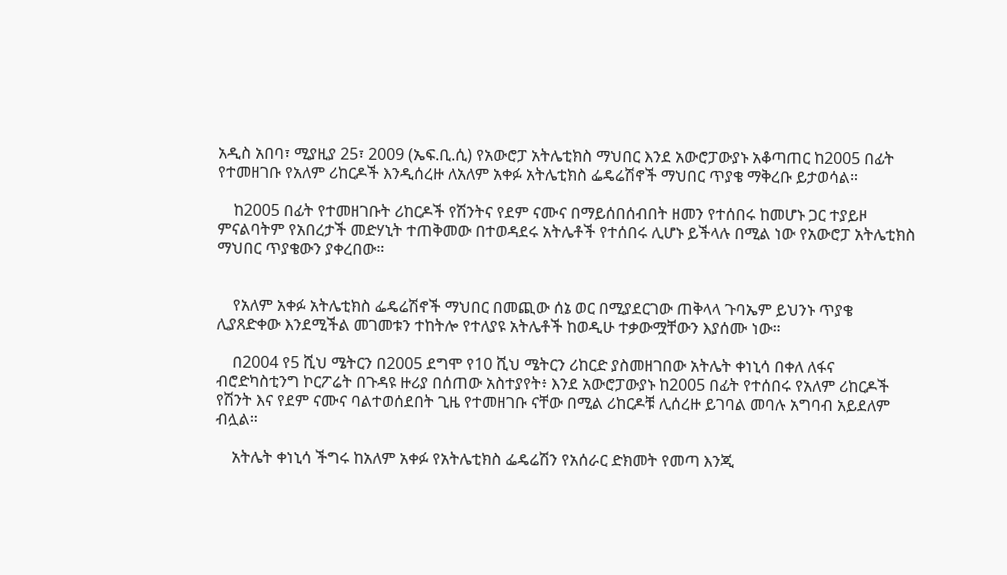አዲስ አበባ፣ ሚያዚያ 25፣ 2009 (ኤፍ.ቢ.ሲ) የአውሮፓ አትሌቲክስ ማህበር እንደ አውሮፓውያኑ አቆጣጠር ከ2005 በፊት የተመዘገቡ የአለም ሪከርዶች እንዲሰረዙ ለአለም አቀፉ አትሌቲክስ ፌዴሬሽኖች ማህበር ጥያቄ ማቅረቡ ይታወሳል።

    ከ2005 በፊት የተመዘገቡት ሪከርዶች የሽንትና የደም ናሙና በማይሰበሰብበት ዘመን የተሰበሩ ከመሆኑ ጋር ተያይዞ ምናልባትም የአበረታች መድሃኒት ተጠቅመው በተወዳደሩ አትሌቶች የተሰበሩ ሊሆኑ ይችላሉ በሚል ነው የአውሮፓ አትሌቲክስ ማህበር ጥያቄውን ያቀረበው።


    የአለም አቀፉ አትሌቲክስ ፌዴሬሽኖች ማህበር በመጪው ሰኔ ወር በሚያደርገው ጠቅላላ ጉባኤም ይህንኑ ጥያቄ ሊያጸድቀው እንደሚችል መገመቱን ተከትሎ የተለያዩ አትሌቶች ከወዲሁ ተቃውሟቸውን እያሰሙ ነው።

    በ2004 የ5 ሺህ ሜትርን በ2005 ደግሞ የ10 ሺህ ሜትርን ሪከርድ ያስመዘገበው አትሌት ቀነኒሳ በቀለ ለፋና ብሮድካስቲንግ ኮርፖሬት በጉዳዩ ዙሪያ በሰጠው አስተያየት፥ እንደ አውሮፓውያኑ ከ2005 በፊት የተሰበሩ የአለም ሪከርዶች የሽንት እና የደም ናሙና ባልተወሰደበት ጊዜ የተመዘገቡ ናቸው በሚል ሪከርዶቹ ሊሰረዙ ይገባል መባሉ አግባብ አይደለም ብሏል።

    አትሌት ቀነኒሳ ችግሩ ከአለም አቀፉ የአትሌቲክስ ፌዴሬሽን የአሰራር ድክመት የመጣ እንጂ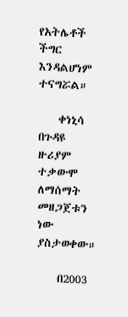የአትሌቶች ችግር እንዳልሆነም ተናግሯል።

    ቀነኒሳ በጉዳዩ ዙሪያም ተቃውሞ ለማሰማት መዘጋጀቱን ነው ያስታወቀው።

    በ2003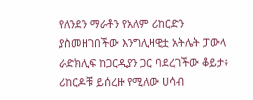የለንደን ማራቶን የአለም ሪከርድን ያስመዘገበችው እንግሊዛዊቷ አትሌት ፓውላ ራድክሊፍ ከጋርዲያን ጋር ባደረገችው ቆይታ፥ ሪከርዶቹ ይሰረዙ የሚለው ሀሳብ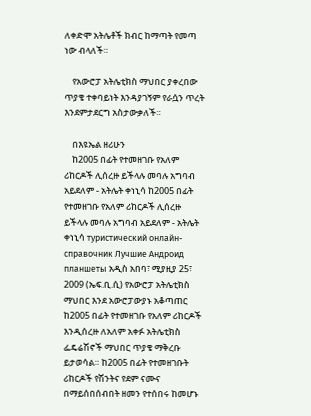ለቀድሞ አትሌቶች ክብር ከማጣት የመጣ ነው ብላለች።

    የአውሮፓ አትሌቲክስ ማህበር ያቀረበው ጥያቄ ተቀባይነት እንዳያገኝም የራሷን ጥረት እንደምታደርግ አስታውቃለች።

    በእዩኤል ዘሪሁን
    ከ2005 በፊት የተመዘገቡ የአለም ሪከርዶች ሊሰረዙ ይችላሉ መባሉ አግባብ አይደለም - አትሌት ቀነኒሳ ከ2005 በፊት የተመዘገቡ የአለም ሪከርዶች ሊሰረዙ ይችላሉ መባሉ አግባብ አይደለም - አትሌት ቀነኒሳ туристический онлайн-справочник Лучшие Андроид планшеты አዲስ አበባ፣ ሚያዚያ 25፣ 2009 (ኤፍ.ቢ.ሲ) የአውሮፓ አትሌቲክስ ማህበር እንደ አውሮፓውያኑ አቆጣጠር ከ2005 በፊት የተመዘገቡ የአለም ሪከርዶች እንዲሰረዙ ለአለም አቀፉ አትሌቲክስ ፌዴሬሽኖች ማህበር ጥያቄ ማቅረቡ ይታወሳል። ከ2005 በፊት የተመዘገቡት ሪከርዶች የሽንትና የደም ናሙና በማይሰበሰብበት ዘመን የተሰበሩ ከመሆኑ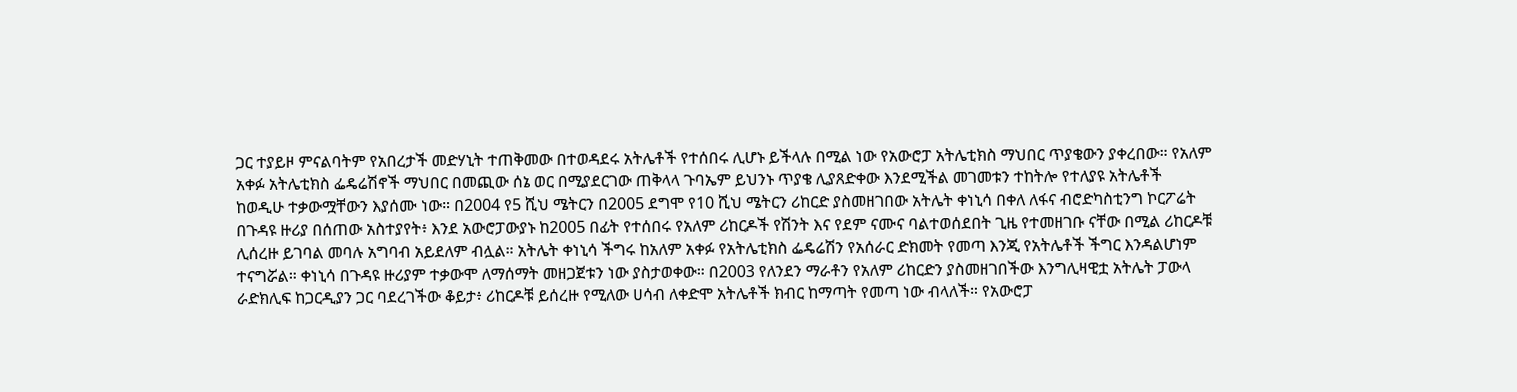ጋር ተያይዞ ምናልባትም የአበረታች መድሃኒት ተጠቅመው በተወዳደሩ አትሌቶች የተሰበሩ ሊሆኑ ይችላሉ በሚል ነው የአውሮፓ አትሌቲክስ ማህበር ጥያቄውን ያቀረበው። የአለም አቀፉ አትሌቲክስ ፌዴሬሽኖች ማህበር በመጪው ሰኔ ወር በሚያደርገው ጠቅላላ ጉባኤም ይህንኑ ጥያቄ ሊያጸድቀው እንደሚችል መገመቱን ተከትሎ የተለያዩ አትሌቶች ከወዲሁ ተቃውሟቸውን እያሰሙ ነው። በ2004 የ5 ሺህ ሜትርን በ2005 ደግሞ የ10 ሺህ ሜትርን ሪከርድ ያስመዘገበው አትሌት ቀነኒሳ በቀለ ለፋና ብሮድካስቲንግ ኮርፖሬት በጉዳዩ ዙሪያ በሰጠው አስተያየት፥ እንደ አውሮፓውያኑ ከ2005 በፊት የተሰበሩ የአለም ሪከርዶች የሽንት እና የደም ናሙና ባልተወሰደበት ጊዜ የተመዘገቡ ናቸው በሚል ሪከርዶቹ ሊሰረዙ ይገባል መባሉ አግባብ አይደለም ብሏል። አትሌት ቀነኒሳ ችግሩ ከአለም አቀፉ የአትሌቲክስ ፌዴሬሽን የአሰራር ድክመት የመጣ እንጂ የአትሌቶች ችግር እንዳልሆነም ተናግሯል። ቀነኒሳ በጉዳዩ ዙሪያም ተቃውሞ ለማሰማት መዘጋጀቱን ነው ያስታወቀው። በ2003 የለንደን ማራቶን የአለም ሪከርድን ያስመዘገበችው እንግሊዛዊቷ አትሌት ፓውላ ራድክሊፍ ከጋርዲያን ጋር ባደረገችው ቆይታ፥ ሪከርዶቹ ይሰረዙ የሚለው ሀሳብ ለቀድሞ አትሌቶች ክብር ከማጣት የመጣ ነው ብላለች። የአውሮፓ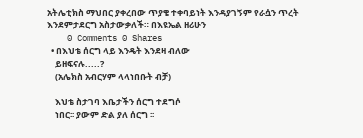አትሌቲክስ ማህበር ያቀረበው ጥያቄ ተቀባይነት እንዳያገኝም የራሷን ጥረት እንደምታደርግ አስታውቃለች። በእዩኤል ዘሪሁን
    0 Comments 0 Shares
  • በእህቴ ሰርግ ላይ እንዴት እንደዛ ብለው
    ይዘፍናሉ.....?
    (አሌክስ አብርሃም ላላነበቡት ብቻ)

    እህቴ ስታገባ እቤታችን ሰርግ ተደግሶ
    ነበር፡፡ ያውም ድል ያለ ሰርግ ፡፡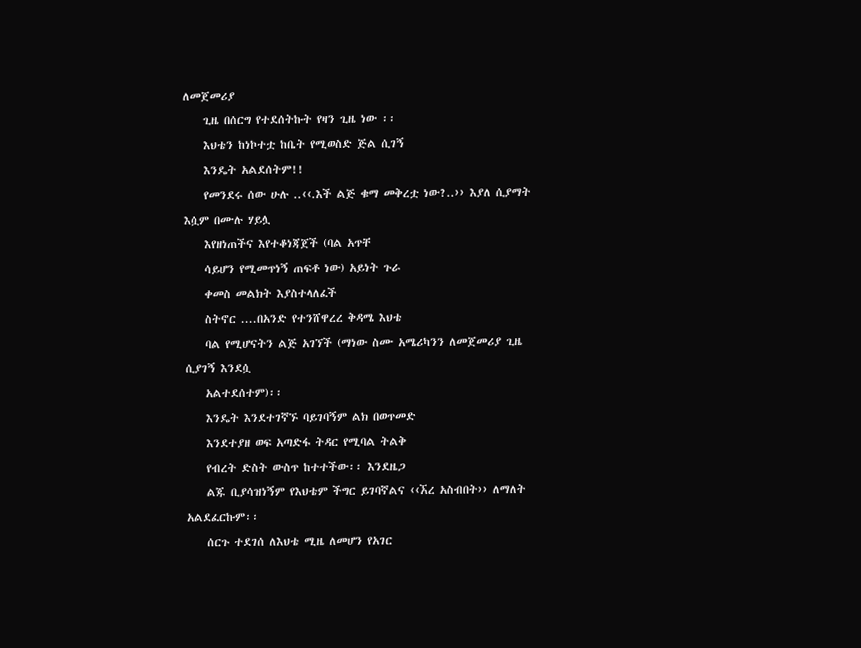ለመጀመሪያ
    ጊዜ በሰርግ የተደሰትኩት የዛን ጊዜ ነው ፡፡
    እህቴን ከነኮተቷ ከቤት የሚወስድ ጅል ሲገኝ
    እንዴት አልደሰትም!!
    የመንደሩ ሰው ሁሉ ..‹‹.እች ልጅ ቁማ መቅረቷ ነው?..›› እያለ ሲያማት እሷም በሙሉ ሃይሏ
    እየዘነጠችና እየተቆነጃጀች (ባል አጥቸ
    ሳይሆን የሚመጥነኝ ጠፍቶ ነው) አይነት ጉራ
    ቀመስ መልክት እያስተላለፈች
    ስትኖር ....በአንድ የተንሸዋረረ ቅዳሜ እህቴ
    ባል የሚሆናትን ልጅ አገኘች (ማነው ስሙ አሜሪካንን ለመጀመሪያ ጊዜ ሲያገኝ እንደሷ
    አልተደሰተም)፡፡
    እንዴት እንደተገኛኙ ባይገባኝም ልክ በወጥመድ
    እንደተያዘ ወፍ አጣድፋ ትዳር የሚባል ትልቅ
    የብረት ድስት ውስጥ ከተተችው፡፡ እንደዜጋ
    ልጁ ቢያሳዝነኝም የእህቴም ችግር ይገባኛልና ‹‹ኧረ አስብበት›› ለማለት አልደፈርኩም፡፡
    ሰርጉ ተደገሰ ለእህቴ ሚዜ ለመሆን የአገር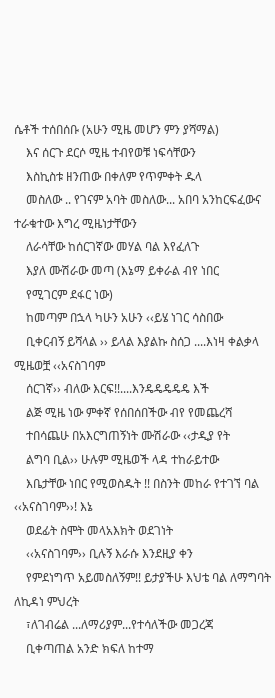ሴቶች ተሰበሰቡ (አሁን ሚዜ መሆን ምን ያሻማል)
    እና ሰርጉ ደርሶ ሚዜ ተብየወቹ ነፍሳቸውን
    እስኪስቱ ዘንጠው በቀለም የጥምቀት ዱላ
    መስለው .. የገናም አባት መስለው... አበባ አንከርፍፈውና ተራቁተው እግረ ሚዜነታቸውን
    ለራሳቸው ከሰርገኛው መሃል ባል እየፈለጉ
    እያለ ሙሽራው መጣ (እኔማ ይቀራል ብየ ነበር
    የሚገርም ደፋር ነው)
    ከመጣም በኋላ ካሁን አሁን ‹‹ይሄ ነገር ሳስበው
    ቢቀርብኝ ይሻላል ›› ይላል እያልኩ ስሰጋ ....እነዛ ቀልቃላ ሚዜወቿ ‹‹አናስገባም
    ሰርገኛ›› ብለው እርፍ!!....እንዴዴዴዴዴ እች
    ልጅ ሚዜ ነው ምቀኛ የሰበሰበችው ብየ የመጨረሻ
    ተበሳጨሁ በአእርግጠኝነት ሙሽራው ‹‹ታዲያ የት
    ልግባ ቢል›› ሁሉም ሚዜወች ላዳ ተከራይተው
    እቤታቸው ነበር የሚወስዱት !! በስንት መከራ የተገኘ ባል ‹‹አናስገባም››! እኔ
    ወደፊት ስሞት መላአእክት ወደገነት
    ‹‹አናስገባም›› ቢሉኝ እራሱ እንደዚያ ቀን
    የምደነግጥ አይመስለኝም!! ይታያችሁ እህቴ ባል ለማግባት ለኪዳነ ምህረት
    ፣ለገብሬል ...ለማሪያም...የተሳለችው መጋረጃ
    ቢቀጣጠል አንድ ክፍለ ከተማ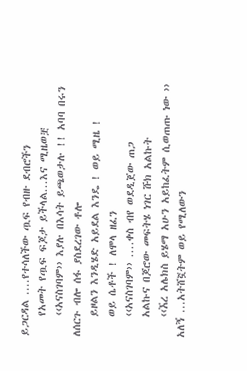ይጋርዳል ....የተሳለችው ጧፍ የብዙ ደብሮችን
    የአመት የጧፍ ፍጆታ ይችላል...እና ሚዜወቿ
    ‹‹አናስገባም›› እያሉ በእሳት ይጫወታሉ !! አባባ በሩን ለሰርጉ ብሎ ሰፋ ያስደረገው ቶሎ
    ይዞልን እንዲሄድ አይደል እንዴ ! ወይ ሚዜ !
    ወይ ሴቶች ! ለሞላ ዘፈን
    ‹‹አናስገባም›› ....ቀስ ብየ ወደዲጀው ጠጋ
    አልኩና በጆሮው መፍትሄ ነገር ሹክ አልኩት
    ‹‹ኧረ አሌክስ ይሄማ አሁን አይከፈትም ሲወጠጡ ነው ›› አለኝ ...አትሸኟትም ወይ የሚለውን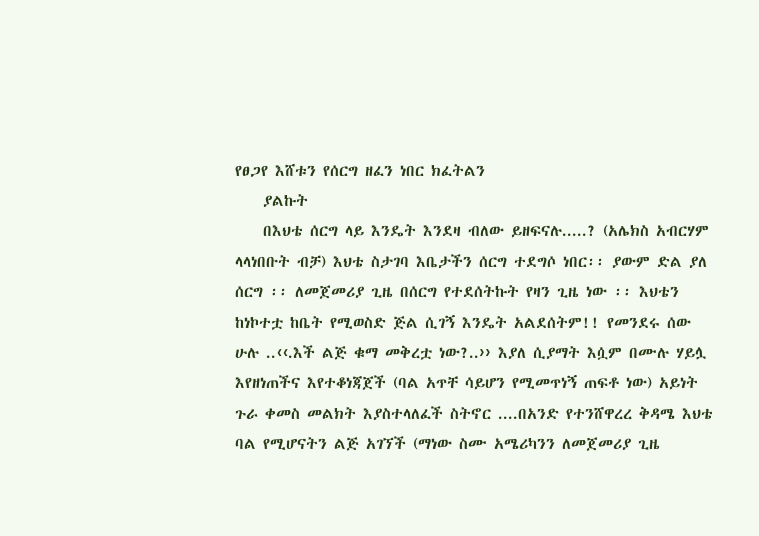የፀጋየ እሸቱን የሰርግ ዘፈን ነበር ክፈትልን
    ያልኩት
    በእህቴ ሰርግ ላይ እንዴት እንደዛ ብለው ይዘፍናሉ.....? (አሌክስ አብርሃም ላላነበቡት ብቻ) እህቴ ስታገባ እቤታችን ሰርግ ተደግሶ ነበር፡፡ ያውም ድል ያለ ሰርግ ፡፡ ለመጀመሪያ ጊዜ በሰርግ የተደሰትኩት የዛን ጊዜ ነው ፡፡ እህቴን ከነኮተቷ ከቤት የሚወስድ ጅል ሲገኝ እንዴት አልደሰትም!! የመንደሩ ሰው ሁሉ ..‹‹.እች ልጅ ቁማ መቅረቷ ነው?..›› እያለ ሲያማት እሷም በሙሉ ሃይሏ እየዘነጠችና እየተቆነጃጀች (ባል አጥቸ ሳይሆን የሚመጥነኝ ጠፍቶ ነው) አይነት ጉራ ቀመስ መልክት እያስተላለፈች ስትኖር ....በአንድ የተንሸዋረረ ቅዳሜ እህቴ ባል የሚሆናትን ልጅ አገኘች (ማነው ስሙ አሜሪካንን ለመጀመሪያ ጊዜ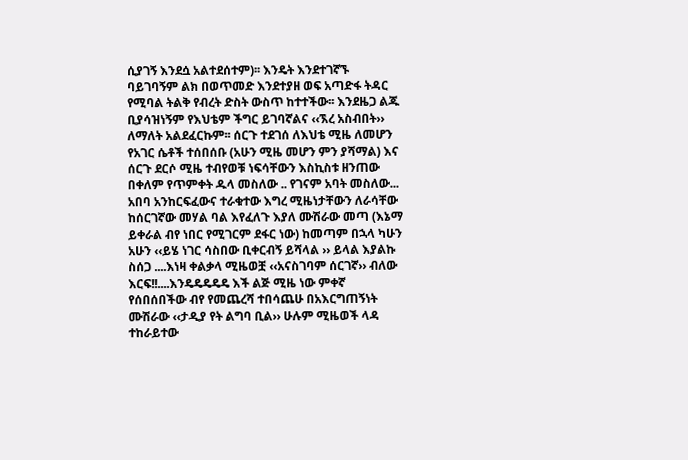ሲያገኝ እንደሷ አልተደሰተም)፡፡ እንዴት እንደተገኛኙ ባይገባኝም ልክ በወጥመድ እንደተያዘ ወፍ አጣድፋ ትዳር የሚባል ትልቅ የብረት ድስት ውስጥ ከተተችው፡፡ እንደዜጋ ልጁ ቢያሳዝነኝም የእህቴም ችግር ይገባኛልና ‹‹ኧረ አስብበት›› ለማለት አልደፈርኩም፡፡ ሰርጉ ተደገሰ ለእህቴ ሚዜ ለመሆን የአገር ሴቶች ተሰበሰቡ (አሁን ሚዜ መሆን ምን ያሻማል) እና ሰርጉ ደርሶ ሚዜ ተብየወቹ ነፍሳቸውን እስኪስቱ ዘንጠው በቀለም የጥምቀት ዱላ መስለው .. የገናም አባት መስለው... አበባ አንከርፍፈውና ተራቁተው እግረ ሚዜነታቸውን ለራሳቸው ከሰርገኛው መሃል ባል እየፈለጉ እያለ ሙሽራው መጣ (እኔማ ይቀራል ብየ ነበር የሚገርም ደፋር ነው) ከመጣም በኋላ ካሁን አሁን ‹‹ይሄ ነገር ሳስበው ቢቀርብኝ ይሻላል ›› ይላል እያልኩ ስሰጋ ....እነዛ ቀልቃላ ሚዜወቿ ‹‹አናስገባም ሰርገኛ›› ብለው እርፍ!!....እንዴዴዴዴዴ እች ልጅ ሚዜ ነው ምቀኛ የሰበሰበችው ብየ የመጨረሻ ተበሳጨሁ በአእርግጠኝነት ሙሽራው ‹‹ታዲያ የት ልግባ ቢል›› ሁሉም ሚዜወች ላዳ ተከራይተው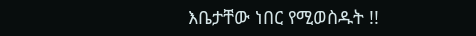እቤታቸው ነበር የሚወስዱት !!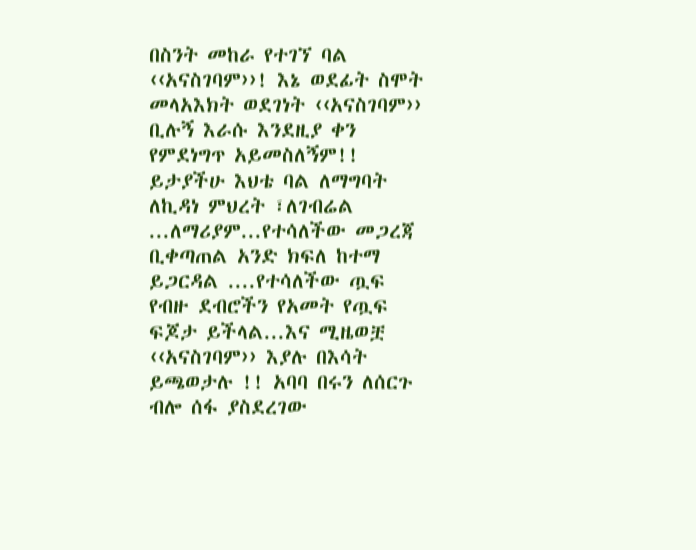በስንት መከራ የተገኘ ባል ‹‹አናስገባም››! እኔ ወደፊት ስሞት መላአእክት ወደገነት ‹‹አናስገባም›› ቢሉኝ እራሱ እንደዚያ ቀን የምደነግጥ አይመስለኝም!! ይታያችሁ እህቴ ባል ለማግባት ለኪዳነ ምህረት ፣ለገብሬል ...ለማሪያም...የተሳለችው መጋረጃ ቢቀጣጠል አንድ ክፍለ ከተማ ይጋርዳል ....የተሳለችው ጧፍ የብዙ ደብሮችን የአመት የጧፍ ፍጆታ ይችላል...እና ሚዜወቿ ‹‹አናስገባም›› እያሉ በእሳት ይጫወታሉ !! አባባ በሩን ለሰርጉ ብሎ ሰፋ ያስደረገው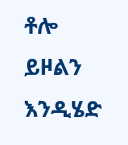ቶሎ ይዞልን እንዲሄድ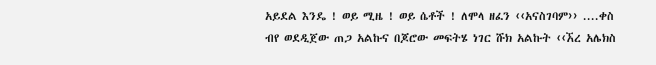አይደል እንዴ ! ወይ ሚዜ ! ወይ ሴቶች ! ለሞላ ዘፈን ‹‹አናስገባም›› ....ቀስ ብየ ወደዲጀው ጠጋ አልኩና በጆሮው መፍትሄ ነገር ሹክ አልኩት ‹‹ኧረ አሌክስ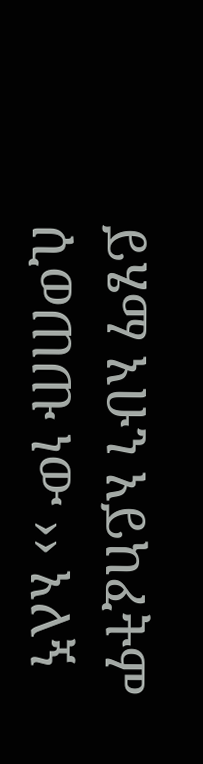ይሄማ አሁን አይከፈትም ሲወጠጡ ነው ›› አለኝ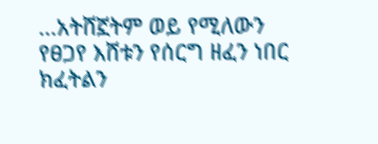...አትሸኟትም ወይ የሚለውን የፀጋየ እሸቱን የሰርግ ዘፈን ነበር ክፈትልን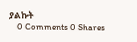ያልኩት
    0 Comments 0 Shares